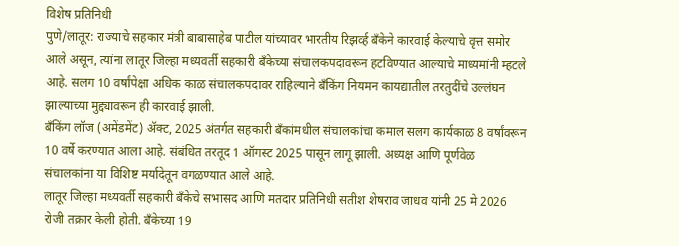विशेष प्रतिनिधी
पुणे/लातूर: राज्याचे सहकार मंत्री बाबासाहेब पाटील यांच्यावर भारतीय रिझर्व्ह बँकेने कारवाई केल्याचे वृत्त समोर आले असून, त्यांना लातूर जिल्हा मध्यवर्ती सहकारी बँकेच्या संचालकपदावरून हटविण्यात आल्याचे माध्यमांनी म्हटले आहे. सलग 10 वर्षांपेक्षा अधिक काळ संचालकपदावर राहिल्याने बँकिंग नियमन कायद्यातील तरतुदींचे उल्लंघन झाल्याच्या मुद्द्यावरून ही कारवाई झाली.
बँकिंग लॉज (अमेंडमेंट) ॲक्ट, 2025 अंतर्गत सहकारी बँकांमधील संचालकांचा कमाल सलग कार्यकाळ 8 वर्षांवरून 10 वर्षे करण्यात आला आहे. संबंधित तरतूद 1 ऑगस्ट 2025 पासून लागू झाली. अध्यक्ष आणि पूर्णवेळ संचालकांना या विशिष्ट मर्यादेतून वगळण्यात आले आहे.
लातूर जिल्हा मध्यवर्ती सहकारी बँकेचे सभासद आणि मतदार प्रतिनिधी सतीश शेषराव जाधव यांनी 25 मे 2026 रोजी तक्रार केली होती. बँकेच्या 19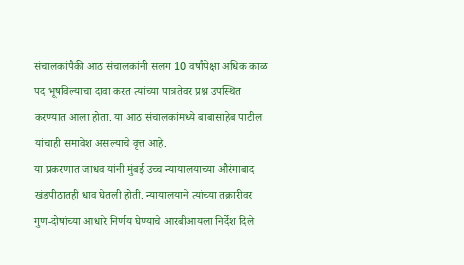संचालकांपैकी आठ संचालकांनी सलग 10 वर्षांपेक्षा अधिक काळ पद भूषविल्याचा दावा करत त्यांच्या पात्रतेवर प्रश्न उपस्थित करण्यात आला होता. या आठ संचालकांमध्ये बाबासाहेब पाटील यांचाही समावेश असल्याचे वृत्त आहे.
या प्रकरणात जाधव यांनी मुंबई उच्च न्यायालयाच्या औरंगाबाद खंडपीठातही धाव घेतली होती. न्यायालयाने त्यांच्या तक्रारीवर गुण-दोषांच्या आधारे निर्णय घेण्याचे आरबीआयला निर्देश दिले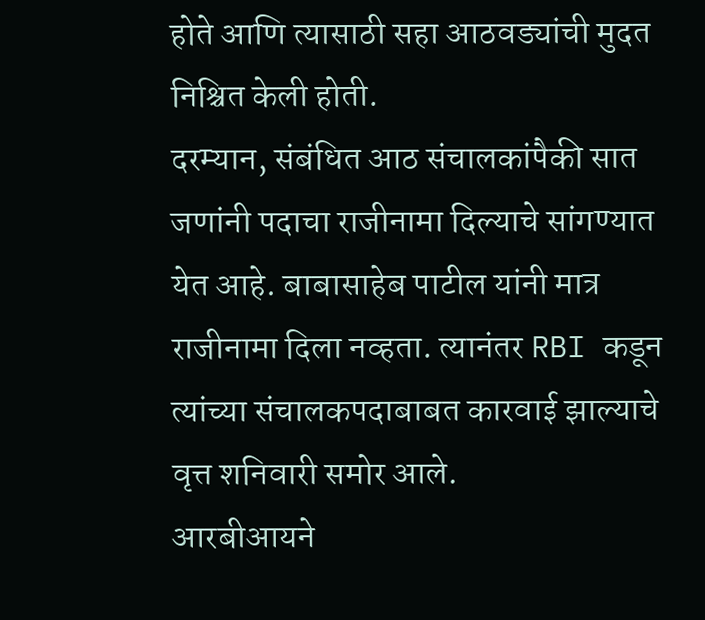होते आणि त्यासाठी सहा आठवड्यांची मुदत निश्चित केली होती.
दरम्यान, संबंधित आठ संचालकांपैकी सात जणांनी पदाचा राजीनामा दिल्याचे सांगण्यात येत आहे. बाबासाहेब पाटील यांनी मात्र राजीनामा दिला नव्हता. त्यानंतर RBI कडून त्यांच्या संचालकपदाबाबत कारवाई झाल्याचे वृत्त शनिवारी समोर आले.
आरबीआयने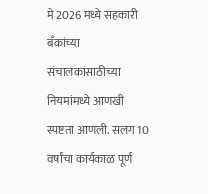मे 2026 मध्ये सहकारी बँकांच्या संचालकांसाठीच्या नियमांमध्ये आणखी स्पष्टता आणली. सलग 10 वर्षांचा कार्यकाळ पूर्ण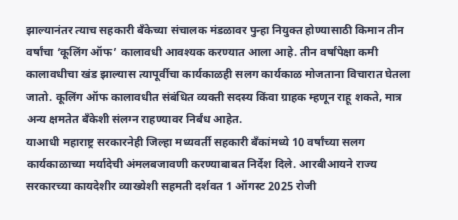झाल्यानंतर त्याच सहकारी बँकेच्या संचालक मंडळावर पुन्हा नियुक्त होण्यासाठी किमान तीन वर्षांचा ‘कूलिंग ऑफ’ कालावधी आवश्यक करण्यात आला आहे. तीन वर्षांपेक्षा कमी कालावधीचा खंड झाल्यास त्यापूर्वीचा कार्यकाळही सलग कार्यकाळ मोजताना विचारात घेतला जातो. कूलिंग ऑफ कालावधीत संबंधित व्यक्ती सदस्य किंवा ग्राहक म्हणून राहू शकते, मात्र अन्य क्षमतेत बँकेशी संलग्न राहण्यावर निर्बंध आहेत.
याआधी महाराष्ट्र सरकारनेही जिल्हा मध्यवर्ती सहकारी बँकांमध्ये 10 वर्षांच्या सलग कार्यकाळाच्या मर्यादेची अंमलबजावणी करण्याबाबत निर्देश दिले. आरबीआयने राज्य सरकारच्या कायदेशीर व्याख्येशी सहमती दर्शवत 1 ऑगस्ट 2025 रोजी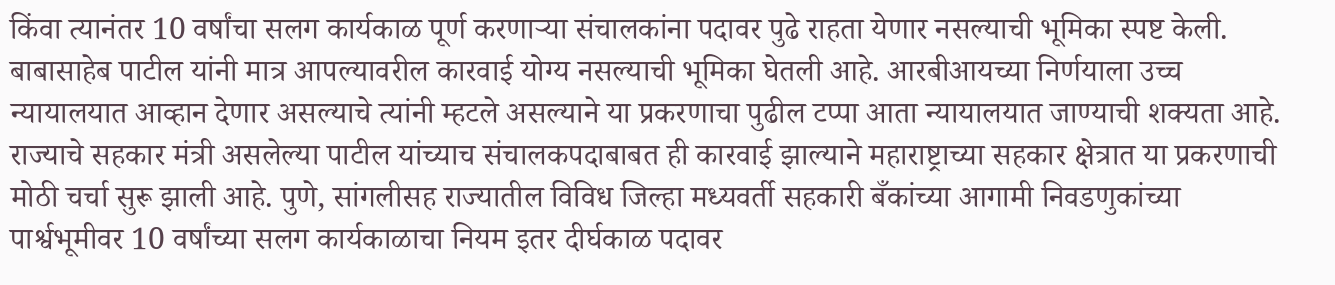किंवा त्यानंतर 10 वर्षांचा सलग कार्यकाळ पूर्ण करणाऱ्या संचालकांना पदावर पुढे राहता येणार नसल्याची भूमिका स्पष्ट केली.
बाबासाहेब पाटील यांनी मात्र आपल्यावरील कारवाई योग्य नसल्याची भूमिका घेतली आहे. आरबीआयच्या निर्णयाला उच्च न्यायालयात आव्हान देणार असल्याचे त्यांनी म्हटले असल्याने या प्रकरणाचा पुढील टप्पा आता न्यायालयात जाण्याची शक्यता आहे.
राज्याचे सहकार मंत्री असलेल्या पाटील यांच्याच संचालकपदाबाबत ही कारवाई झाल्याने महाराष्ट्राच्या सहकार क्षेत्रात या प्रकरणाची मोठी चर्चा सुरू झाली आहे. पुणे, सांगलीसह राज्यातील विविध जिल्हा मध्यवर्ती सहकारी बँकांच्या आगामी निवडणुकांच्या पार्श्वभूमीवर 10 वर्षांच्या सलग कार्यकाळाचा नियम इतर दीर्घकाळ पदावर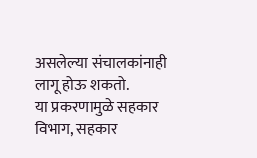असलेल्या संचालकांनाही लागू होऊ शकतो.
या प्रकरणामुळे सहकार विभाग, सहकार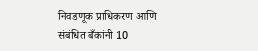निवडणूक प्राधिकरण आणि संबंधित बँकांनी 10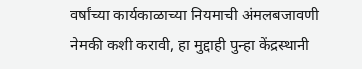वर्षांच्या कार्यकाळाच्या नियमाची अंमलबजावणी नेमकी कशी करावी, हा मुद्दाही पुन्हा केंद्रस्थानी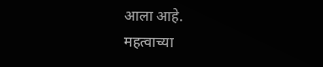आला आहे.
महत्वाच्या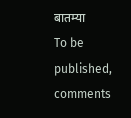बातम्या
To be published, comments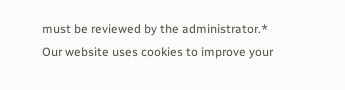must be reviewed by the administrator.*
Our website uses cookies to improve your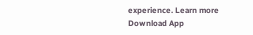experience. Learn more
Download App